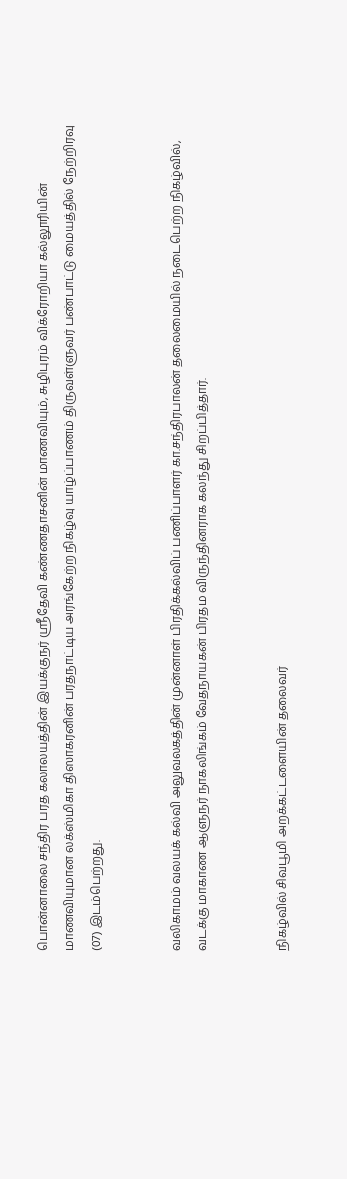பொன்னாலை சந்திர பரத கலாலயத்தின் இயக்குநர் ஸ்ரீதேவி கண்ணதாசனின் மாணவியும், சுழிபுரம் விக்ரோறியா கல்லூரியின் மாணவியுமான லக்ஸ்மிகா திஸாகரனின் பரதநாட்டிய அரங்கேற்ற நிகழ்வு யாழ்ப்பாணம் திருவள்ளுவர் பண்பாட்டு மையத்தில் நேற்றிரவு (07) இடம்பெற்றது.


வலிகாமம் வலயக் கல்வி அலுவலகத்தின் முன்னாள் பிரதிக்கல்விப் பணிப்பாளர் கா.சந்திரபாலன் தலைமையில் நடைபெற்ற நிகழ்வில், வடக்கு மாகாண ஆளுநர் நாகலிங்கம் வேதநாயகன் பிரதம விருந்தினராக கலந்து சிறப்பித்தார்.


நிகழ்வில் சிவபூமி அறக்கட்டளையின் தலைவர்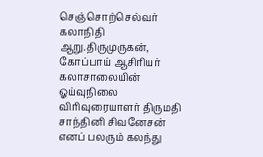செஞ்சொற்செல்வர் கலாநிதி ஆறு.திருமுருகன், கோப்பாய் ஆசிரியர் கலாசாலையின் ஓய்வுநிலை விரிவுரையாளர் திருமதி சாந்தினி சிவனேசன் எனப் பலரும் கலந்து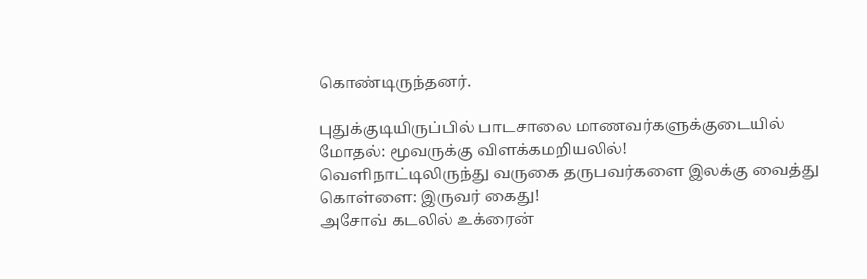கொண்டிருந்தனர்.

புதுக்குடியிருப்பில் பாடசாலை மாணவர்களுக்குடையில் மோதல்: மூவருக்கு விளக்கமறியலில்!
வெளிநாட்டிலிருந்து வருகை தருபவர்களை இலக்கு வைத்து கொள்ளை: இருவர் கைது!
அசோவ் கடலில் உக்ரைன்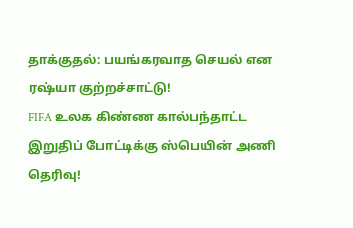தாக்குதல்: பயங்கரவாத செயல் என ரஷ்யா குற்றச்சாட்டு!
FIFA உலக கிண்ண கால்பந்தாட்ட இறுதிப் போட்டிக்கு ஸ்பெயின் அணி தெரிவு!